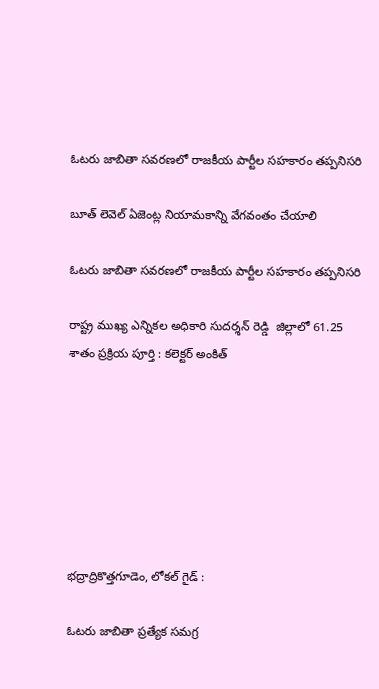ఓటరు జాబితా సవరణలో రాజకీయ పార్టీల సహకారం తప్పనిసరి

బూత్ లెవెల్ ఏజెంట్ల నియామకాన్ని వేగవంతం చేయాలి

ఓటరు జాబితా సవరణలో రాజకీయ పార్టీల సహకారం తప్పనిసరి

రాష్ట్ర ముఖ్య ఎన్నికల అధికారి సుదర్శన్ రెడ్డి  జిల్లాలో 61.25 శాతం ప్రక్రియ పూర్తి : కలెక్టర్ అంకిత్







భద్రాద్రికొత్తగూడెం, లోకల్ గైడ్ :

ఓటరు జాబితా ప్రత్యేక సమగ్ర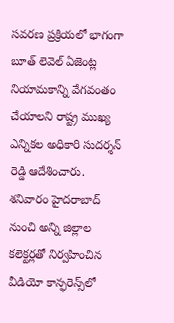సవరణ ప్రక్రియలో భాగంగా బూత్ లెవెల్ ఏజెంట్ల నియామకాన్ని వేగవంతం చేయాలని రాష్ట్ర ముఖ్య ఎన్నికల అధికారి సుదర్శన్ రెడ్డి ఆదేశించారు. శనివారం హైదరాబాద్ నుంచి అన్ని జిల్లాల కలెక్టర్లతో నిర్వహించిన వీడియో కాన్ఫరెన్స్‌లో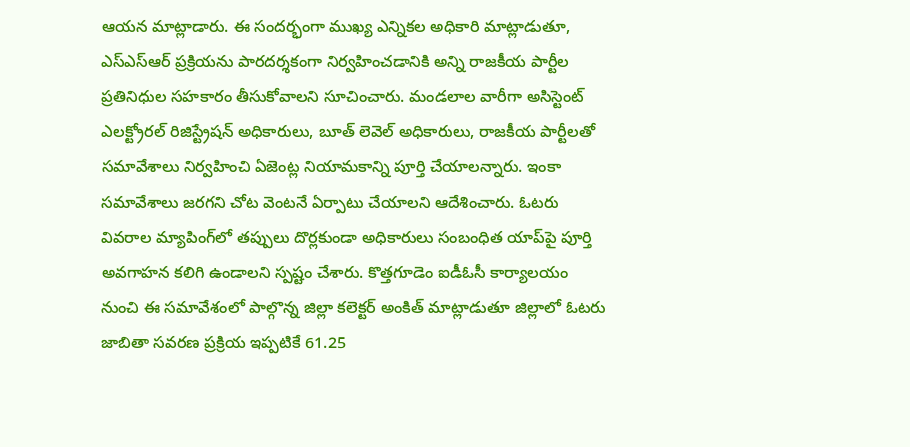ఆయన మాట్లాడారు. ఈ సందర్భంగా ముఖ్య ఎన్నికల అధికారి మాట్లాడుతూ, ఎస్‌ఎస్‌ఆర్ ప్రక్రియను పారదర్శకంగా నిర్వహించడానికి అన్ని రాజకీయ పార్టీల ప్రతినిధుల సహకారం తీసుకోవాలని సూచించారు. మండలాల వారీగా అసిస్టెంట్ ఎలక్ట్రోరల్ రిజిస్ట్రేషన్ అధికారులు, బూత్ లెవెల్ అధికారులు, రాజకీయ పార్టీలతో సమావేశాలు నిర్వహించి ఏజెంట్ల నియామకాన్ని పూర్తి చేయాలన్నారు. ఇంకా సమావేశాలు జరగని చోట వెంటనే ఏర్పాటు చేయాలని ఆదేశించారు. ఓటరు వివరాల మ్యాపింగ్‌లో తప్పులు దొర్లకుండా అధికారులు సంబంధిత యాప్‌పై పూర్తి అవగాహన కలిగి ఉండాలని స్పష్టం చేశారు. కొత్తగూడెం ఐడీఓసీ కార్యాలయం నుంచి ఈ సమావేశంలో పాల్గొన్న జిల్లా కలెక్టర్ అంకిత్ మాట్లాడుతూ జిల్లాలో ఓటరు జాబితా సవరణ ప్రక్రియ ఇప్పటికే 61.25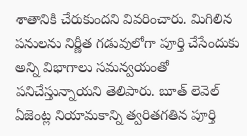శాతానికి చేరుకుందని వివరించారు. మిగిలిన పనులను నిర్ణీత గడువులోగా పూర్తి చేసేందుకు అన్ని విభాగాలు సమన్వయంతో పనిచేస్తున్నాయని తెలిపారు. బూత్ లెవెల్ ఏజెంట్ల నియామకాన్ని త్వరితగతిన పూర్తి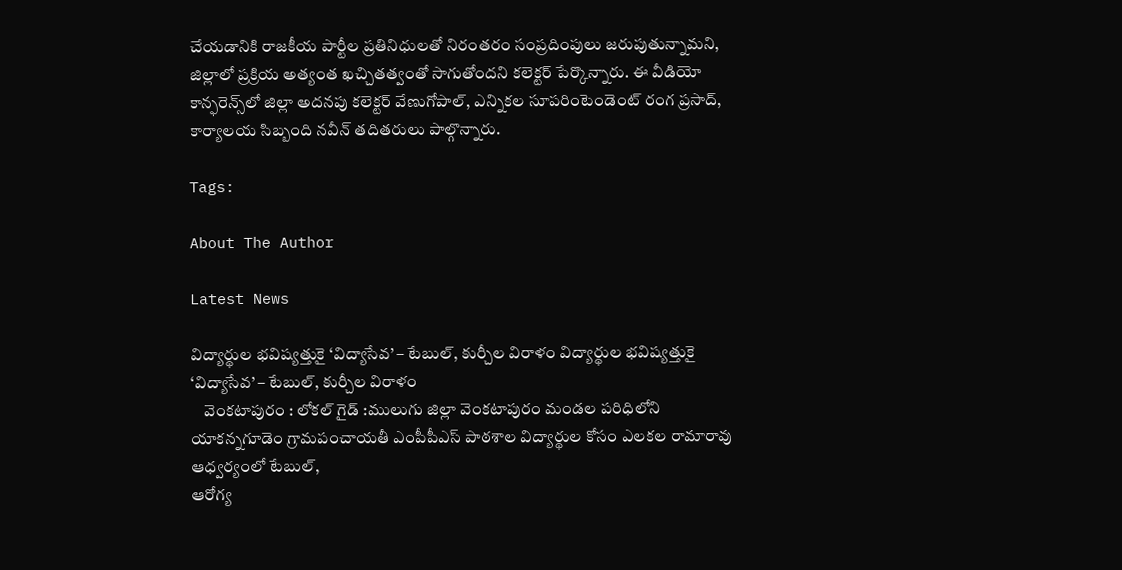చేయడానికి రాజకీయ పార్టీల ప్రతినిధులతో నిరంతరం సంప్రదింపులు జరుపుతున్నామని, జిల్లాలో ప్రక్రియ అత్యంత ఖచ్చితత్వంతో సాగుతోందని కలెక్టర్ పేర్కొన్నారు. ఈ వీడియో కాన్ఫరెన్స్‌లో జిల్లా అదనపు కలెక్టర్ వేణుగోపాల్, ఎన్నికల సూపరింటెండెంట్ రంగ ప్రసాద్, కార్యాలయ సిబ్బంది నవీన్ తదితరులు పాల్గొన్నారు.

Tags:

About The Author

Latest News

విద్యార్థుల భవిష్యత్తుకై ‘విద్యాసేవ’ – టేబుల్, కుర్చీల విరాళం విద్యార్థుల భవిష్యత్తుకై ‘విద్యాసేవ’ – టేబుల్, కుర్చీల విరాళం
    వెంకటాపురం : లోకల్ గైడ్ :ములుగు జిల్లా వెంకటాపురం మండల పరిధిలోని యాకన్నగూడెం గ్రామపంచాయతీ ఎంపీపీఎస్ పాఠశాల విద్యార్థుల కోసం ఎలకల రామారావు ఆధ్వర్యంలో టేబుల్,
ఆరోగ్య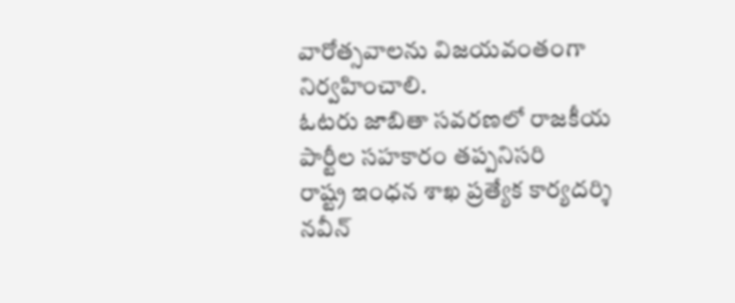వారోత్సవాలను విజయవంతంగా నిర్వహించాలి.
ఓటరు జాబితా సవరణలో రాజకీయ పార్టీల సహకారం తప్పనిసరి
రాష్ట్ర ఇంధన శాఖ ప్రత్యేక కార్యదర్శి నవీన్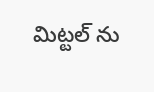మిట్టల్ ను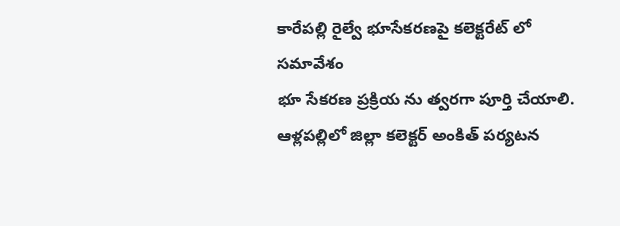కారేపల్లి రైల్వే భూసేకరణపై కలెక్టరేట్ లో సమావేశం
భూ సేకరణ ప్రక్రియ ను త్వరగా పూర్తి చేయాలి.
ఆళ్లపల్లిలో జిల్లా కలెక్టర్ అంకిత్ పర్యటన